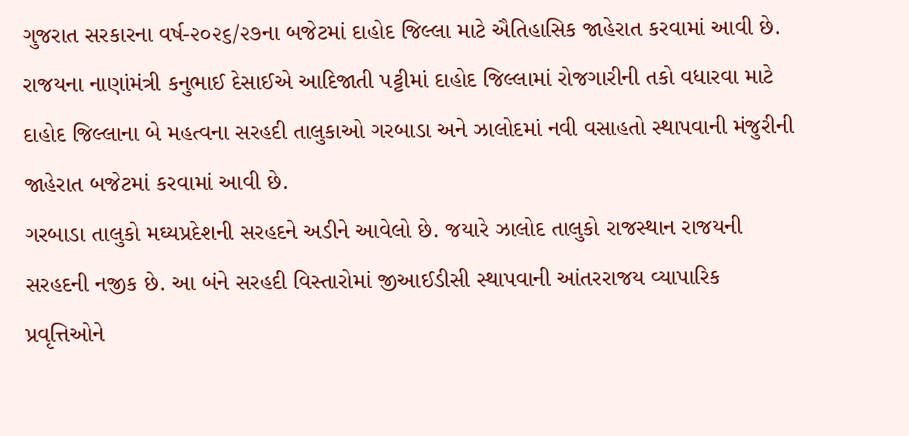ગુજરાત સરકારના વર્ષ-૨૦૨૬/૨૭ના બજેટમાં દાહોદ જિલ્લા માટે ઐતિહાસિક જાહેરાત કરવામાં આવી છે. રાજયના નાણાંમંત્રી કનુભાઈ દેસાઈએ આદિજાતી પટ્ટીમાં દાહોદ જિલ્લામાં રોજગારીની તકો વધારવા માટે દાહોદ જિલ્લાના બે મહત્વના સરહદી તાલુકાઓ ગરબાડા અને ઝાલોદમાં નવી વસાહતો સ્થાપવાની મંજુરીની જાહેરાત બજેટમાં કરવામાં આવી છે.
ગરબાડા તાલુકો મઘ્યપ્રદેશની સરહદને અડીને આવેલો છે. જયારે ઝાલોદ તાલુકો રાજસ્થાન રાજયની સરહદની નજીક છે. આ બંને સરહદી વિસ્તારોમાં જીઆઈડીસી સ્થાપવાની આંતરરાજય વ્યાપારિક પ્રવૃત્તિઓને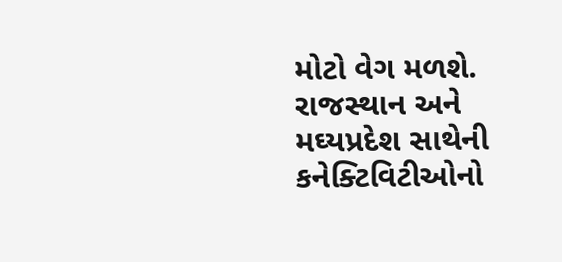મોટો વેગ મળશે. રાજસ્થાન અને મઘ્યપ્રદેશ સાથેની કનેક્ટિવિટીઓનો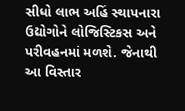સીધો લાભ અહિં સ્થાપનારા ઉદ્યોગોને લોજિસ્ટિકસ અને પરીવહનમાં મળશે. જેનાથી આ વિસ્તાર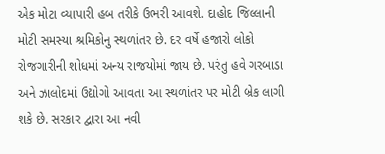એક મોટા વ્યાપારી હબ તરીકે ઉભરી આવશે. દાહોદ જિલ્લાની મોટી સમસ્યા શ્રમિકોનુ સ્થળાંતર છે. દર વર્ષે હજારો લોકો રોજગારીની શોધમાં અન્ય રાજયોમાં જાય છે. પરંતુ હવે ગરબાડા અને ઝાલોદમાં ઉદ્યોગો આવતા આ સ્થળાંતર પર મોટી બ્રેક લાગી શકે છે. સરકાર દ્વારા આ નવી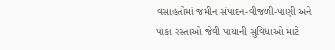વસાહતોમાં જમીન સંપાદન-વીજળી-પાણી અને પાકા રસ્તાઓ જેવી પાયાની સુવિધાઓ માટે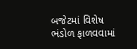બજેટમાં વિશેષ ભંડોળ ફાળવવામાં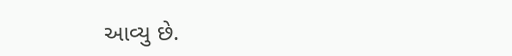આવ્યુ છે.